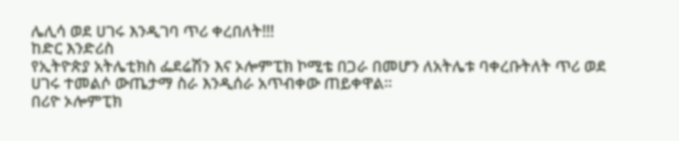ሌሊሳ ወደ ሀገሩ እንዲገባ ጥሪ ቀረበለት!!!
ከድር እንድሪስ
የኢትዮጵያ አትሌቲክስ ፌደሬሽን እና ኦሎምፒክ ኮሚቴ በጋራ በመሆን ለአትሌቱ ባቀረቡትለት ጥሪ ወደ ሀገሩ ተመልሶ ውጤታማ ስራ እንዲሰራ አጥብቀው ጠይቀዋል።
በሪዮ ኦሎምፒክ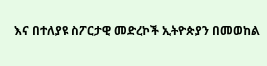እና በተለያዩ ስፖርታዊ መድረኮች ኢትዮጵያን በመወከል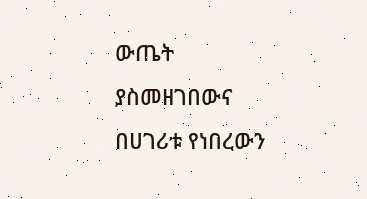ውጤት ያስመዘገበውና በሀገሪቱ የነበረውን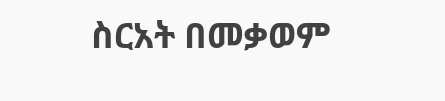ስርአት በመቃወም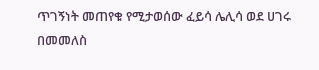ጥገኝነት መጠየቁ የሚታወሰው ፈይሳ ሌሊሳ ወደ ሀገሩ በመመለስ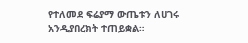የተለመደ ፍሬያማ ውጤቱን ለሀገሩ አንዲያበረክት ተጠይቋል።